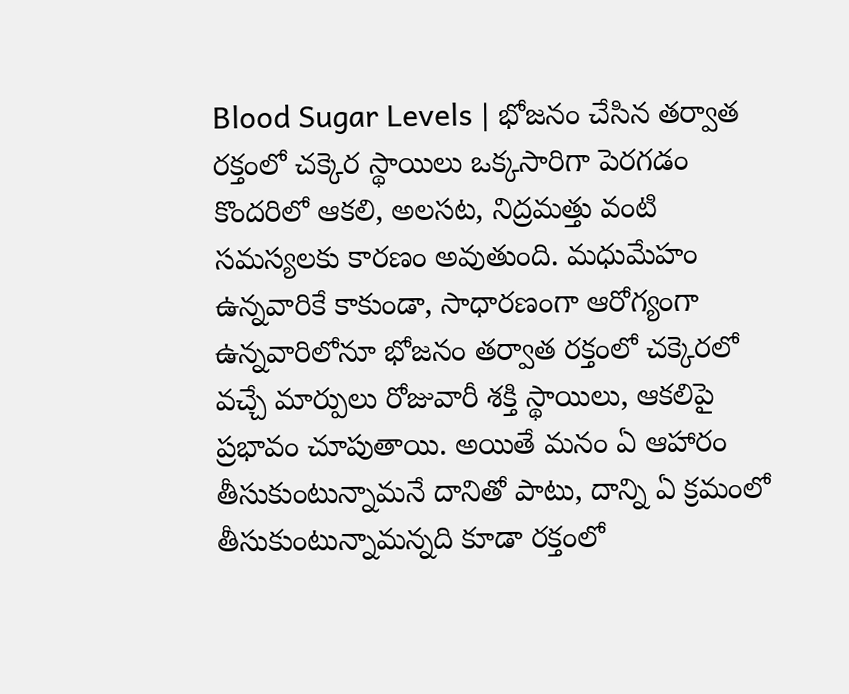Blood Sugar Levels | భోజనం చేసిన తర్వాత రక్తంలో చక్కెర స్థాయిలు ఒక్కసారిగా పెరగడం కొందరిలో ఆకలి, అలసట, నిద్రమత్తు వంటి సమస్యలకు కారణం అవుతుంది. మధుమేహం ఉన్నవారికే కాకుండా, సాధారణంగా ఆరోగ్యంగా ఉన్నవారిలోనూ భోజనం తర్వాత రక్తంలో చక్కెరలో వచ్చే మార్పులు రోజువారీ శక్తి స్థాయిలు, ఆకలిపై ప్రభావం చూపుతాయి. అయితే మనం ఏ ఆహారం తీసుకుంటున్నామనే దానితో పాటు, దాన్ని ఏ క్రమంలో తీసుకుంటున్నామన్నది కూడా రక్తంలో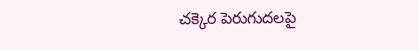చక్కెర పెరుగుదలపై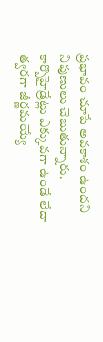ప్రభావం చూపే అవకాశం ఉందని నిపుణులు చెబుతున్నారు. కార్బొహైడ్రేట్లు ఎక్కువగా ఉండే లేదా త్వరగా జీర్ణమయ్యే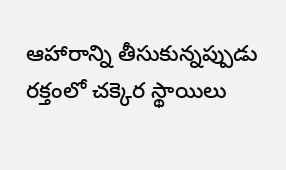ఆహారాన్ని తీసుకున్నప్పుడు రక్తంలో చక్కెర స్థాయిలు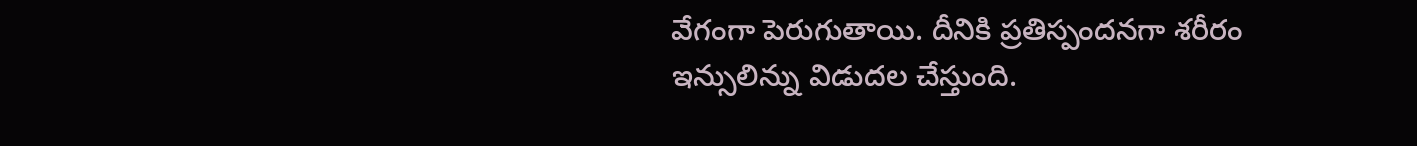వేగంగా పెరుగుతాయి. దీనికి ప్రతిస్పందనగా శరీరం ఇన్సులిన్ను విడుదల చేస్తుంది.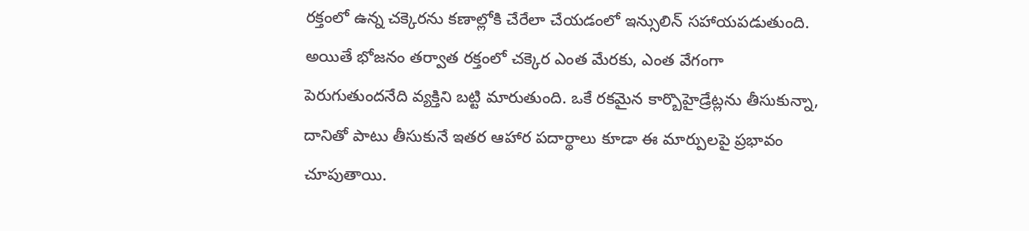రక్తంలో ఉన్న చక్కెరను కణాల్లోకి చేరేలా చేయడంలో ఇన్సులిన్ సహాయపడుతుంది. అయితే భోజనం తర్వాత రక్తంలో చక్కెర ఎంత మేరకు, ఎంత వేగంగా పెరుగుతుందనేది వ్యక్తిని బట్టి మారుతుంది. ఒకే రకమైన కార్బొహైడ్రేట్లను తీసుకున్నా, దానితో పాటు తీసుకునే ఇతర ఆహార పదార్థాలు కూడా ఈ మార్పులపై ప్రభావం చూపుతాయి.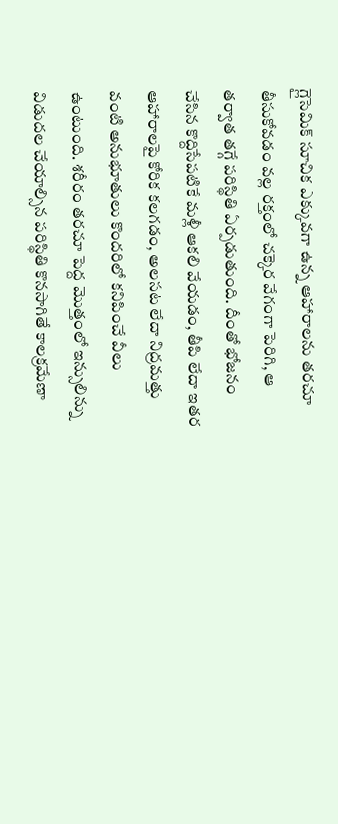గ్లైసెమిక్ సూచిక ఎక్కువగా ఉన్న ఆహారాలను తరచూ తీసుకోవడం వల్ల రక్తంలో చక్కెర వేగంగా పెరిగి, ఆ తర్వాత తగ్గే పరిస్థితి ఏర్పడుతుంది. దీంతో భోజనం చేసిన కొద్దిసేపటికే మళ్లీ ఆకలి వేయడం, తీపి లేదా ఇతర ఆహారాలపై కోరిక కలగడం, అలసట లేదా నిద్రమత్తు వంటి అనుభూతులు కొందరిలో కనిపించే వీలు ఉంటుంది. శరీరం తరచూ పెద్ద మొత్తంలో ఇన్సులిన్ను విడుదల చేయాల్సిన పరిస్థితి కొనసాగితే కాలక్రమేణా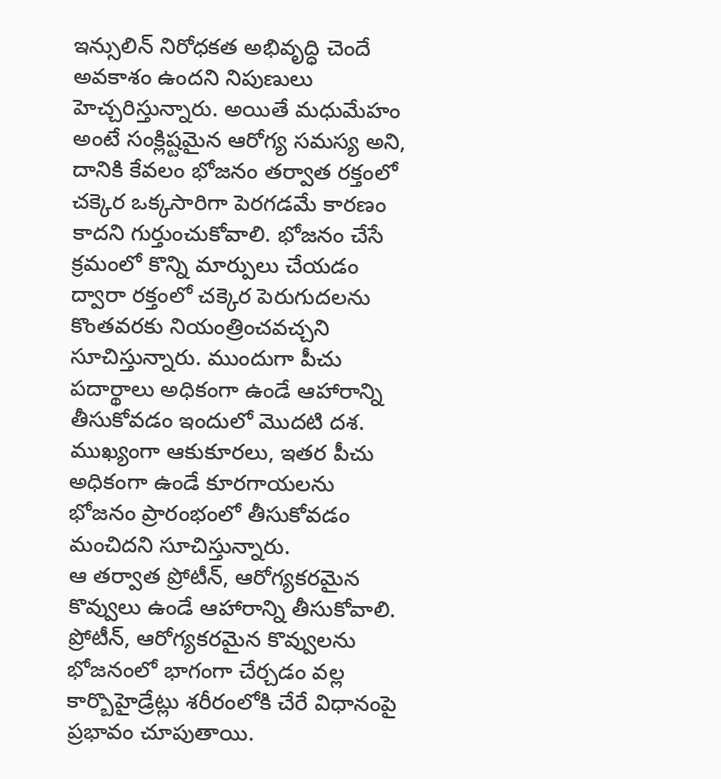ఇన్సులిన్ నిరోధకత అభివృద్ధి చెందే అవకాశం ఉందని నిపుణులు హెచ్చరిస్తున్నారు. అయితే మధుమేహం అంటే సంక్లిష్టమైన ఆరోగ్య సమస్య అని, దానికి కేవలం భోజనం తర్వాత రక్తంలో చక్కెర ఒక్కసారిగా పెరగడమే కారణం కాదని గుర్తుంచుకోవాలి. భోజనం చేసే క్రమంలో కొన్ని మార్పులు చేయడం ద్వారా రక్తంలో చక్కెర పెరుగుదలను కొంతవరకు నియంత్రించవచ్చని సూచిస్తున్నారు. ముందుగా పీచు పదార్థాలు అధికంగా ఉండే ఆహారాన్ని తీసుకోవడం ఇందులో మొదటి దశ. ముఖ్యంగా ఆకుకూరలు, ఇతర పీచు అధికంగా ఉండే కూరగాయలను భోజనం ప్రారంభంలో తీసుకోవడం మంచిదని సూచిస్తున్నారు.
ఆ తర్వాత ప్రోటీన్, ఆరోగ్యకరమైన కొవ్వులు ఉండే ఆహారాన్ని తీసుకోవాలి. ప్రోటీన్, ఆరోగ్యకరమైన కొవ్వులను భోజనంలో భాగంగా చేర్చడం వల్ల కార్బొహైడ్రేట్లు శరీరంలోకి చేరే విధానంపై ప్రభావం చూపుతాయి.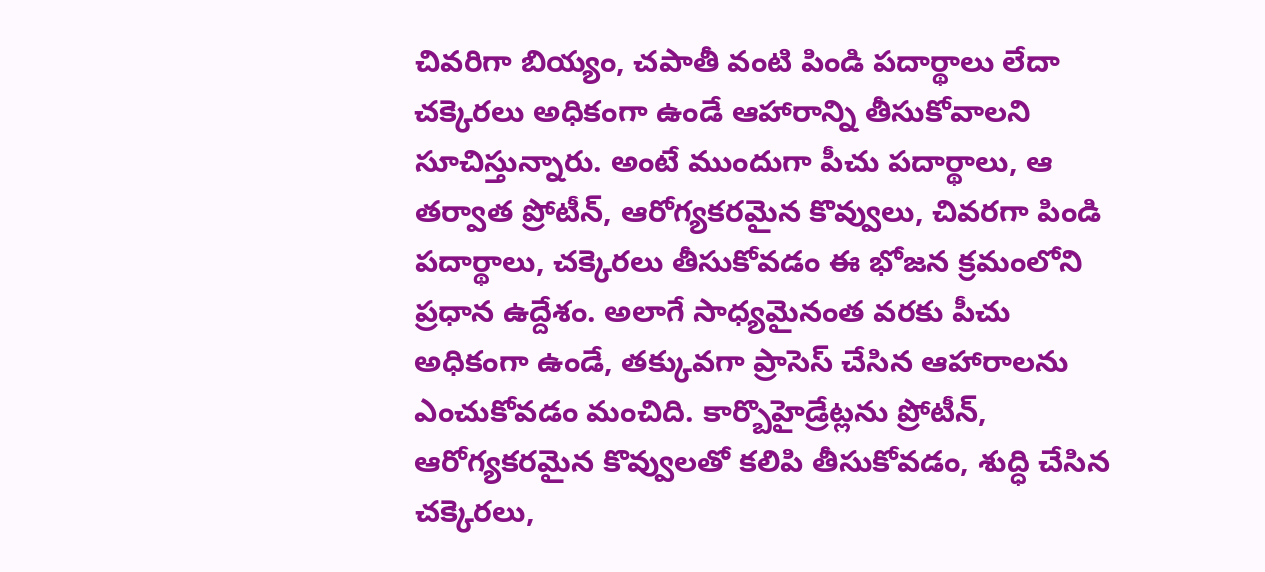చివరిగా బియ్యం, చపాతీ వంటి పిండి పదార్థాలు లేదా చక్కెరలు అధికంగా ఉండే ఆహారాన్ని తీసుకోవాలని సూచిస్తున్నారు. అంటే ముందుగా పీచు పదార్థాలు, ఆ తర్వాత ప్రోటీన్, ఆరోగ్యకరమైన కొవ్వులు, చివరగా పిండి పదార్థాలు, చక్కెరలు తీసుకోవడం ఈ భోజన క్రమంలోని ప్రధాన ఉద్దేశం. అలాగే సాధ్యమైనంత వరకు పీచు అధికంగా ఉండే, తక్కువగా ప్రాసెస్ చేసిన ఆహారాలను ఎంచుకోవడం మంచిది. కార్బొహైడ్రేట్లను ప్రోటీన్, ఆరోగ్యకరమైన కొవ్వులతో కలిపి తీసుకోవడం, శుద్ధి చేసిన చక్కెరలు,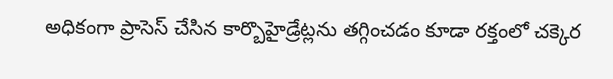అధికంగా ప్రాసెస్ చేసిన కార్బొహైడ్రేట్లను తగ్గించడం కూడా రక్తంలో చక్కెర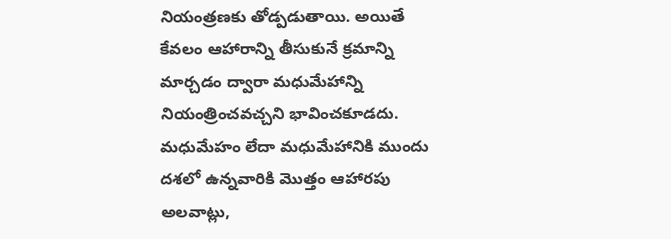నియంత్రణకు తోడ్పడుతాయి. అయితే కేవలం ఆహారాన్ని తీసుకునే క్రమాన్ని మార్చడం ద్వారా మధుమేహాన్ని నియంత్రించవచ్చని భావించకూడదు. మధుమేహం లేదా మధుమేహానికి ముందు దశలో ఉన్నవారికి మొత్తం ఆహారపు అలవాట్లు,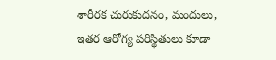శారీరక చురుకుదనం, మందులు, ఇతర ఆరోగ్య పరిస్థితులు కూడా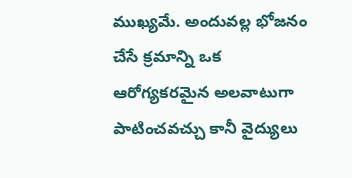ముఖ్యమే. అందువల్ల భోజనం చేసే క్రమాన్ని ఒక ఆరోగ్యకరమైన అలవాటుగా పాటించవచ్చు కానీ వైద్యులు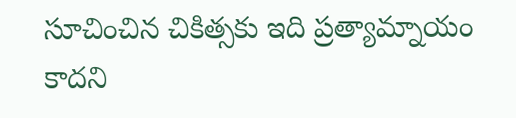సూచించిన చికిత్సకు ఇది ప్రత్యామ్నాయం కాదని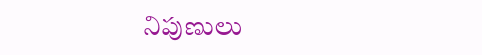నిపుణులు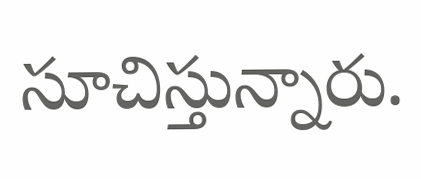సూచిస్తున్నారు.